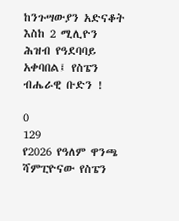ከንጉሣውያን አድናቆት እስከ 2 ሚሊዮን ሕዝብ የዓደባባይ አቀባበል፤ የስፔን ብሔራዊ ቡድን !

0
129
የ2026 የዓለም ዋንጫ ሻምፒዮናው የስፔን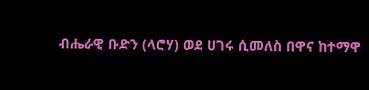ብሔራዊ ቡድን (ላሮሃ) ወደ ሀገሩ ሲመለስ በዋና ከተማዋ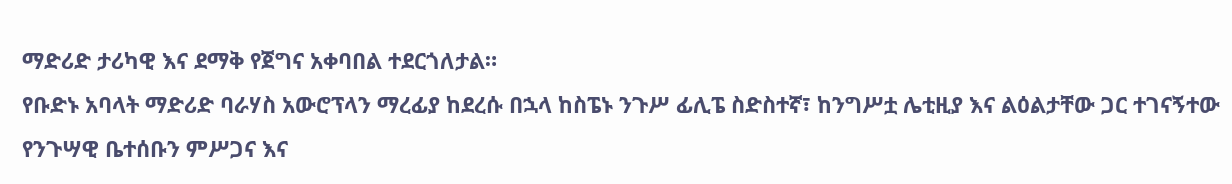ማድሪድ ታሪካዊ እና ደማቅ የጀግና አቀባበል ተደርጎለታል።
የቡድኑ አባላት ማድሪድ ባራሃስ አውሮፕላን ማረፊያ ከደረሱ በኋላ ከስፔኑ ንጉሥ ፊሊፔ ስድስተኛ፣ ከንግሥቷ ሌቲዚያ እና ልዕልታቸው ጋር ተገናኝተው የንጉሣዊ ቤተሰቡን ምሥጋና እና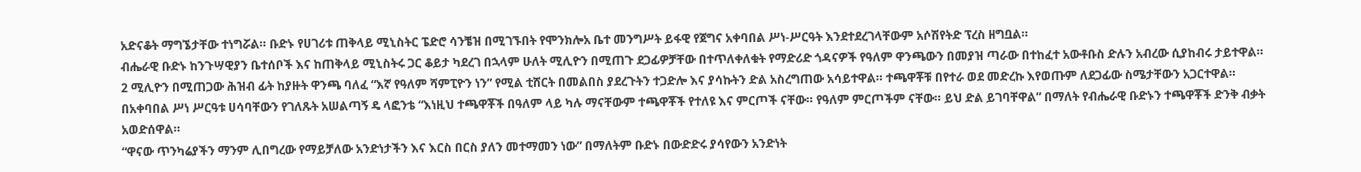አድናቆት ማግኜታቸው ተነግሯል። ቡድኑ የሀገሪቱ ጠቅላይ ሚኒስትር ፔድሮ ሳንቼዝ በሚገኙበት የሞንክሎአ ቤተ መንግሥት ይፋዊ የጀግና አቀባበል ሥነ-ሥርዓት እንደተደረገላቸውም አሶሽየትድ ፕረስ ዘግቧል።
ብሔራዊ ቡድኑ ከንጉሣዊያን ቤተሰቦች እና ከጠቅላይ ሚኒስትሩ ጋር ቆይታ ካደረገ በኋላም ሁለት ሚሊዮን በሚጠጉ ደጋፊዎቻቸው በተጥለቀለቁት የማድሪድ ጎዳናዎች የዓለም ዋንጫውን በመያዝ ጣራው በተከፈተ አውቶቡስ ድሉን አብረው ሲያከብሩ ታይተዋል።
2 ሚሊዮን በሚጠጋው ሕዝብ ፊት ከያዙት ዋንጫ ባለፈ “እኛ የዓለም ሻምፒዮን ነን” የሚል ቲሸርት በመልበስ ያደረጉትን ተጋድሎ እና ያሳኩትን ድል አስረግጠው አሳይተዋል። ተጫዋቾቹ በየተራ ወደ መድረኩ እየወጡም ለደጋፊው ስሜታቸውን አጋርተዋል።
በአቀባበል ሥነ ሥርዓቱ ሀሳባቸውን የገለጹት አሠልጣኝ ዴ ላፎንቴ “እነዚህ ተጫዋቾች በዓለም ላይ ካሉ ማናቸውም ተጫዋቾች የተለዩ እና ምርጦች ናቸው። የዓለም ምርጦችም ናቸው። ይህ ድል ይገባቸዋል” በማለት የብሔራዊ ቡድኑን ተጫዋቾች ድንቅ ብቃት አወድሰዋል።
“ዋናው ጥንካሬያችን ማንም ሊበግረው የማይቻለው አንድነታችን እና እርስ በርስ ያለን መተማመን ነው” በማለትም ቡድኑ በውድድሩ ያሳየውን አንድነት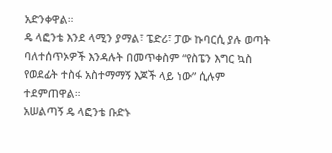አድንቀዋል።
ዴ ላፎንቴ እንደ ላሚን ያማል፣ ፔድሪ፣ ፓው ኩባርሲ ያሉ ወጣት ባለተሰጥኦዎች እንዳሉት በመጥቀስም “የስፔን እግር ኳስ የወደፊት ተስፋ አስተማማኝ እጆች ላይ ነው” ሲሉም ተደምጠዋል።
አሠልጣኝ ዴ ላፎንቴ ቡድኑ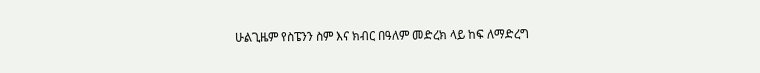ሁልጊዜም የስፔንን ስም እና ክብር በዓለም መድረክ ላይ ከፍ ለማድረግ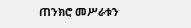ጠንክሮ መሥራቱን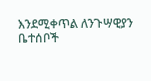እንደሚቀጥል ለንጉሣዊያን ቤተሰቦች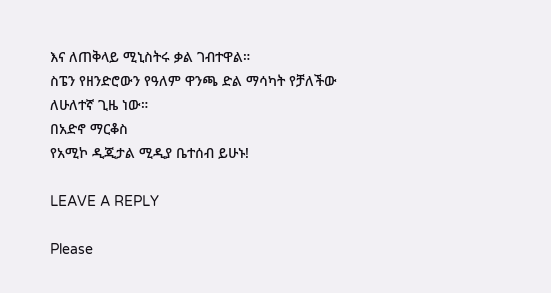እና ለጠቅላይ ሚኒስትሩ ቃል ገብተዋል።
ስፔን የዘንድሮውን የዓለም ዋንጫ ድል ማሳካት የቻለችው ለሁለተኛ ጊዜ ነው።
በአድኖ ማርቆስ
የአሚኮ ዲጂታል ሚዲያ ቤተሰብ ይሁኑ!

LEAVE A REPLY

Please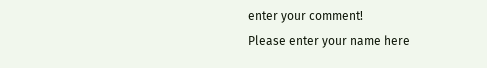enter your comment!
Please enter your name here